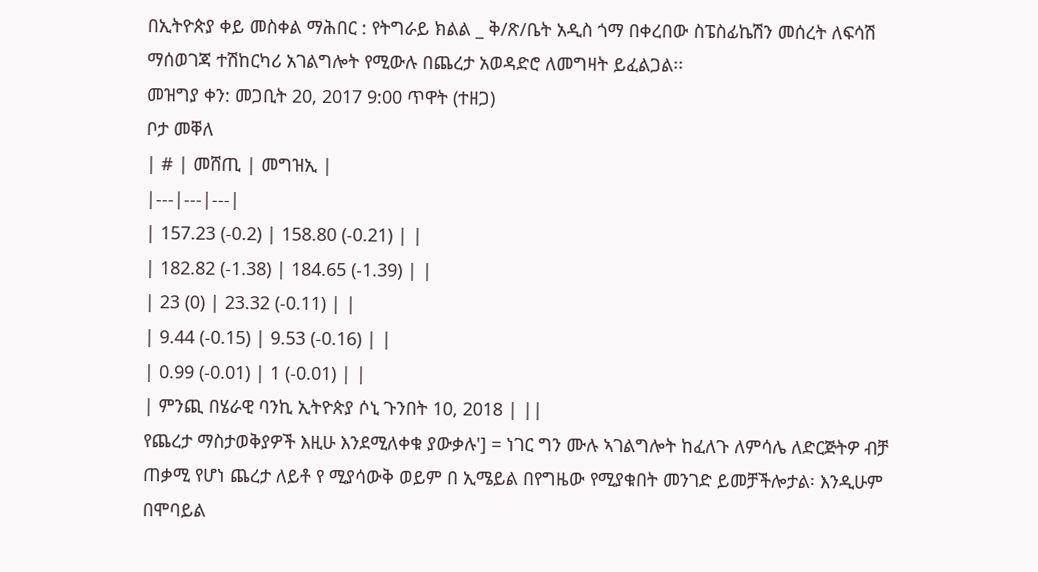በኢትዮጵያ ቀይ መስቀል ማሕበር : የትግራይ ክልል _ ቅ/ጽ/ቤት አዲስ ጎማ በቀረበው ስፔስፊኬሽን መሰረት ለፍሳሽ ማሰወገጃ ተሽከርካሪ አገልግሎት የሚውሉ በጨረታ አወዳድሮ ለመግዛት ይፈልጋል፡፡
መዝግያ ቀን: መጋቢት 20, 2017 9:00 ጥዋት (ተዘጋ)
ቦታ መቐለ
| # | መሸጢ | መግዝኢ |
|---|---|---|
| 157.23 (-0.2) | 158.80 (-0.21) | |
| 182.82 (-1.38) | 184.65 (-1.39) | |
| 23 (0) | 23.32 (-0.11) | |
| 9.44 (-0.15) | 9.53 (-0.16) | |
| 0.99 (-0.01) | 1 (-0.01) | |
| ምንጪ በሄራዊ ባንኪ ኢትዮጵያ ሶኒ ጉንበት 10, 2018 | ||
የጨረታ ማስታወቅያዎች እዚሁ እንደሚለቀቁ ያውቃሉ'] = ነገር ግን ሙሉ ኣገልግሎት ከፈለጉ ለምሳሌ ለድርጅትዎ ብቻ ጠቃሚ የሆነ ጨረታ ለይቶ የ ሚያሳውቅ ወይም በ ኢሜይል በየግዜው የሚያቁበት መንገድ ይመቻችሎታል፡ እንዲሁም በሞባይል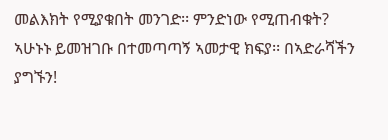መልእክት የሚያቁበት መንገድ፡፡ ምንድነው የሚጠብቁት? ኣሁኑኑ ይመዝገቡ በተመጣጣኝ ኣመታዊ ክፍያ፡፡ በኣድራሻችን ያግኙን!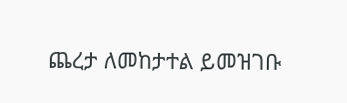ጨረታ ለመከታተል ይመዝገቡ